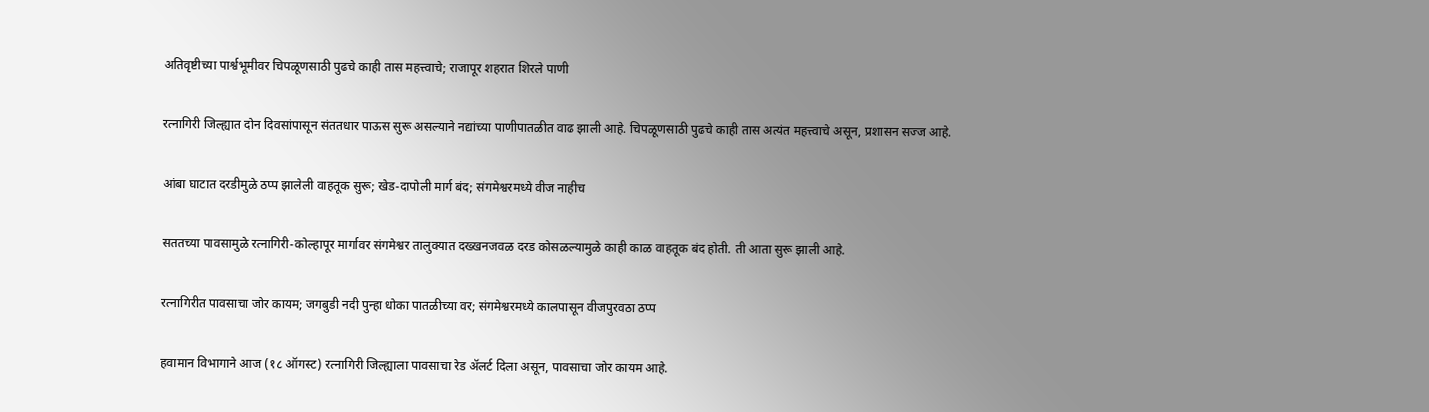अतिवृष्टीच्या पार्श्वभूमीवर चिपळूणसाठी पुढचे काही तास महत्त्वाचे; राजापूर शहरात शिरले पाणी

रत्नागिरी जिल्ह्यात दोन दिवसांपासून संततधार पाऊस सुरू असल्याने नद्यांच्या पाणीपातळीत वाढ झाली आहे. चिपळूणसाठी पुढचे काही तास अत्यंत महत्त्वाचे असून, प्रशासन सज्ज आहे.

आंबा घाटात दरडीमुळे ठप्प झालेली वाहतूक सुरू; खेड-दापोली मार्ग बंद; संगमेश्वरमध्ये वीज नाहीच

सततच्या पावसामुळे रत्नागिरी-कोल्हापूर मार्गावर संगमेश्वर तालुक्यात दख्खनजवळ दरड कोसळल्यामुळे काही काळ वाहतूक बंद होती. ती आता सुरू झाली आहे.

रत्नागिरीत पावसाचा जोर कायम; जगबुडी नदी पुन्हा धोका पातळीच्या वर; संगमेश्वरमध्ये कालपासून वीजपुरवठा ठप्प

हवामान विभागाने आज (१८ ऑगस्ट) रत्नागिरी जिल्ह्याला पावसाचा रेड अ‍ॅलर्ट दिला असून, पावसाचा जोर कायम आहे.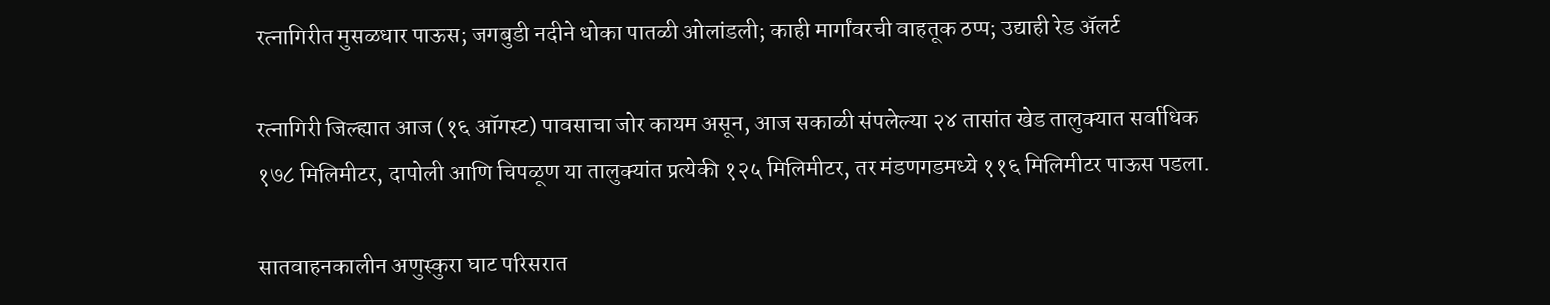रत्नागिरीत मुसळधार पाऊस; जगबुडी नदीने धोका पातळी ओलांडली; काही मार्गांवरची वाहतूक ठप्प; उद्याही रेड अ‍ॅलर्ट

रत्नागिरी जिल्ह्यात आज (१६ ऑगस्ट) पावसाचा जोर कायम असून, आज सकाळी संपलेल्या २४ तासांत खेड तालुक्यात सर्वाधिक १७८ मिलिमीटर, दापोली आणि चिपळूण या तालुक्यांत प्रत्येकी १२५ मिलिमीटर, तर मंडणगडमध्ये ११६ मिलिमीटर पाऊस पडला.

सातवाहनकालीन अणुस्कुरा घाट परिसरात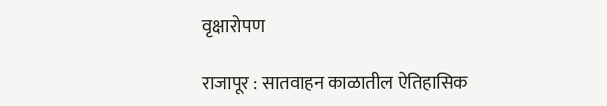वृक्षारोपण

राजापूर : सातवाहन काळातील ऐतिहासिक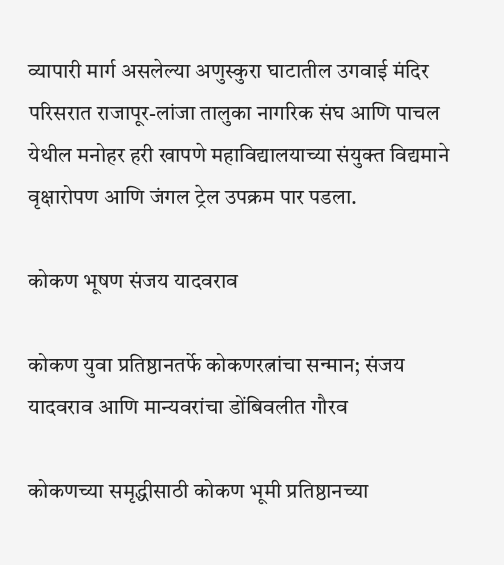व्यापारी मार्ग असलेल्या अणुस्कुरा घाटातील उगवाई मंदिर परिसरात राजापूर-लांजा तालुका नागरिक संघ आणि पाचल येथील मनोहर हरी खापणे महाविद्यालयाच्या संयुक्त विद्यमाने वृक्षारोपण आणि जंगल ट्रेल उपक्रम पार पडला.

कोकण भूषण संजय यादवराव

कोकण युवा प्रतिष्ठानतर्फे कोकणरत्नांचा सन्मान; संजय यादवराव आणि मान्यवरांचा डोंबिवलीत गौरव

कोकणच्या समृद्धीसाठी कोकण भूमी प्रतिष्ठानच्या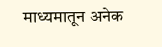माध्यमातून अनेक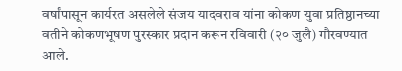वर्षांपासून कार्यरत असलेले संजय यादवराव यांना कोकण युवा प्रतिष्ठानच्या वतीने कोकणभूषण पुरस्कार प्रदान करून रविवारी (२० जुलै) गौरवण्यात आले.